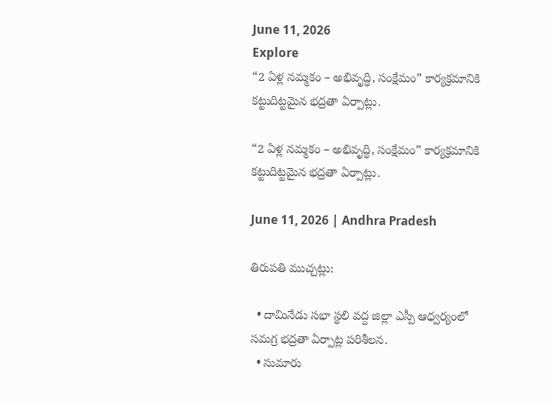June 11, 2026
Explore
“2 ఏళ్ల నమ్మకం – అభివృద్ధి, సంక్షేమం” కార్యక్రమానికి కట్టుదిట్టమైన భద్రతా ఏర్పాట్లు.

“2 ఏళ్ల నమ్మకం – అభివృద్ధి, సంక్షేమం” కార్యక్రమానికి కట్టుదిట్టమైన భద్రతా ఏర్పాట్లు.

June 11, 2026 | Andhra Pradesh

తిరుపతి ముచ్చట్లు:

  • దామినేడు సభా స్థలి వద్ద జిల్లా ఎస్పీ ఆధ్వర్యంలో సమగ్ర భద్రతా ఏర్పాట్ల పరిశీలన.
  • సుమారు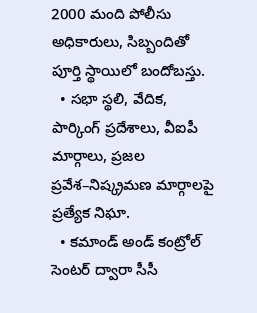2000 మంది పోలీసు అధికారులు, సిబ్బందితో పూర్తి స్థాయిలో బందోబస్తు.
  • సభా స్థలి, వేదిక, పార్కింగ్ ప్రదేశాలు, వీఐపీ మార్గాలు, ప్రజల ప్రవేశ–నిష్క్రమణ మార్గాలపై ప్రత్యేక నిఘా.
  • కమాండ్ అండ్ కంట్రోల్ సెంటర్ ద్వారా సీసీ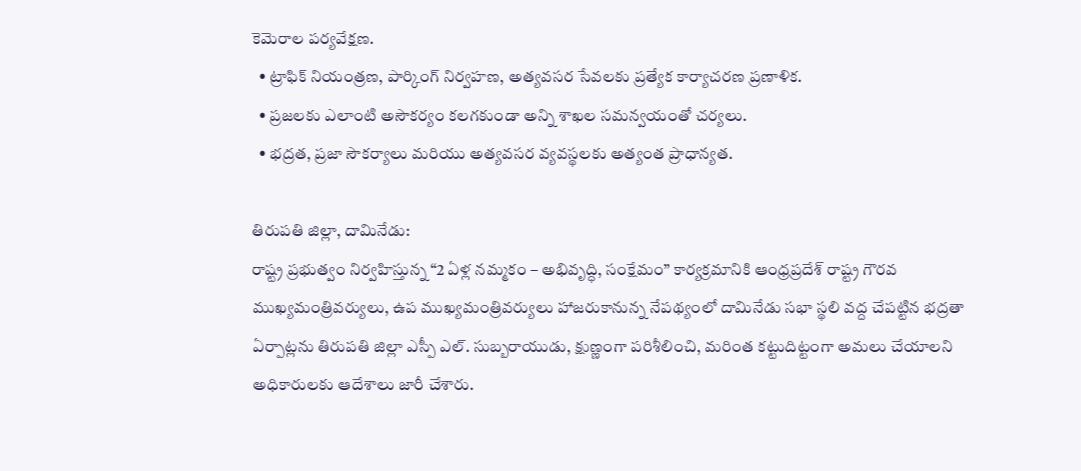కెమెరాల పర్యవేక్షణ.
  • ట్రాఫిక్ నియంత్రణ, పార్కింగ్ నిర్వహణ, అత్యవసర సేవలకు ప్రత్యేక కార్యాచరణ ప్రణాళిక.
  • ప్రజలకు ఎలాంటి అసౌకర్యం కలగకుండా అన్ని శాఖల సమన్వయంతో చర్యలు.
  • భద్రత, ప్రజా సౌకర్యాలు మరియు అత్యవసర వ్యవస్థలకు అత్యంత ప్రాధాన్యత.

తిరుపతి జిల్లా, దామినేడు:
రాష్ట్ర ప్రభుత్వం నిర్వహిస్తున్న “2 ఏళ్ల నమ్మకం – అభివృద్ధి, సంక్షేమం” కార్యక్రమానికి ఆంధ్రప్రదేశ్ రాష్ట్ర గౌరవ ముఖ్యమంత్రివర్యులు, ఉప ముఖ్యమంత్రివర్యులు హాజరుకానున్న నేపథ్యంలో దామినేడు సభా స్థలి వద్ద చేపట్టిన భద్రతా ఏర్పాట్లను తిరుపతి జిల్లా ఎస్పీ ఎల్. సుబ్బరాయుడు, క్షుణ్ణంగా పరిశీలించి, మరింత కట్టుదిట్టంగా అమలు చేయాలని అధికారులకు ఆదేశాలు జారీ చేశారు.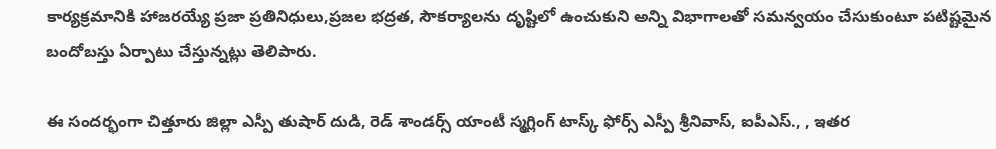కార్యక్రమానికి హాజరయ్యే ప్రజా ప్రతినిధులు,ప్రజల భద్రత, సౌకర్యాలను దృష్టిలో ఉంచుకుని అన్ని విభాగాలతో సమన్వయం చేసుకుంటూ పటిష్టమైన బందోబస్తు ఏర్పాటు చేస్తున్నట్లు తెలిపారు.

ఈ సందర్భంగా చిత్తూరు జిల్లా ఎస్పీ తుషార్ దుడి, రెడ్ శాండర్స్ యాంటీ స్మగ్లింగ్ టాస్క్ ఫోర్స్ ఎస్పీ శ్రీనివాస్, ఐపీఎస్., , ఇతర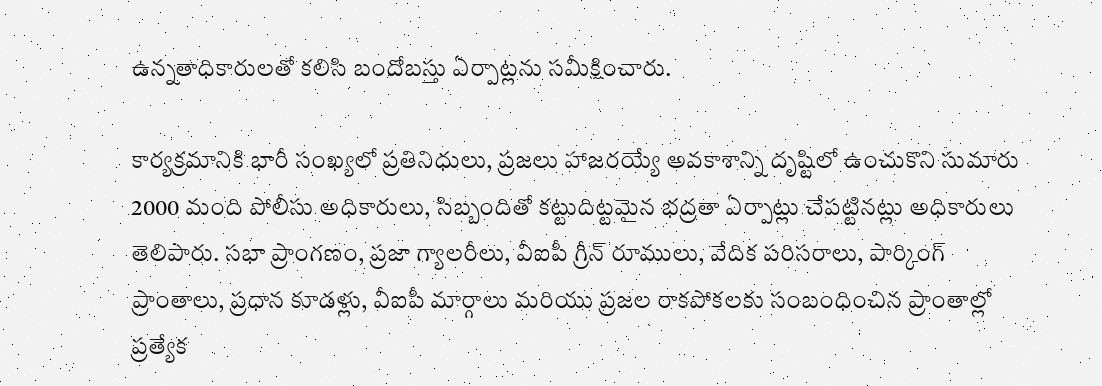ఉన్నతాధికారులతో కలిసి బందోబస్తు ఏర్పాట్లను సమీక్షించారు.

కార్యక్రమానికి భారీ సంఖ్యలో ప్రతినిధులు, ప్రజలు హాజరయ్యే అవకాశాన్ని దృష్టిలో ఉంచుకొని సుమారు 2000 మంది పోలీసు అధికారులు, సిబ్బందితో కట్టుదిట్టమైన భద్రతా ఏర్పాట్లు చేపట్టినట్లు అధికారులు తెలిపారు. సభా ప్రాంగణం, ప్రజా గ్యాలరీలు, వీఐపీ గ్రీన్ రూములు, వేదిక పరిసరాలు, పార్కింగ్ ప్రాంతాలు, ప్రధాన కూడళ్లు, వీఐపీ మార్గాలు మరియు ప్రజల రాకపోకలకు సంబంధించిన ప్రాంతాల్లో ప్రత్యేక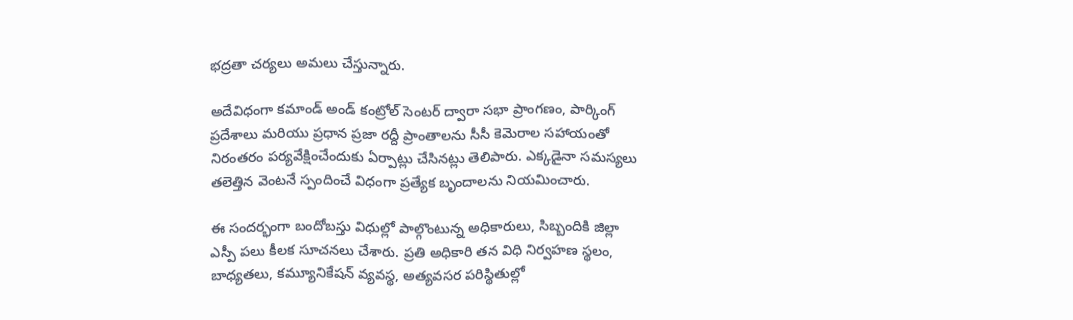భద్రతా చర్యలు అమలు చేస్తున్నారు.

అదేవిధంగా కమాండ్ అండ్ కంట్రోల్ సెంటర్ ద్వారా సభా ప్రాంగణం, పార్కింగ్ ప్రదేశాలు మరియు ప్రధాన ప్రజా రద్దీ ప్రాంతాలను సీసీ కెమెరాల సహాయంతో నిరంతరం పర్యవేక్షించేందుకు ఏర్పాట్లు చేసినట్లు తెలిపారు. ఎక్కడైనా సమస్యలు తలెత్తిన వెంటనే స్పందించే విధంగా ప్రత్యేక బృందాలను నియమించారు.

ఈ సందర్భంగా బందోబస్తు విధుల్లో పాల్గొంటున్న అధికారులు, సిబ్బందికి జిల్లా ఎస్పీ పలు కీలక సూచనలు చేశారు. ప్రతి అధికారి తన విధి నిర్వహణ స్థలం, బాధ్యతలు, కమ్యూనికేషన్ వ్యవస్థ, అత్యవసర పరిస్థితుల్లో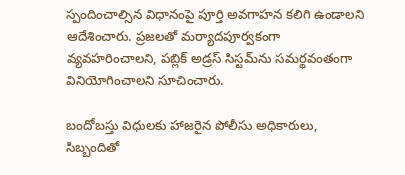స్పందించాల్సిన విధానంపై పూర్తి అవగాహన కలిగి ఉండాలని ఆదేశించారు. ప్రజలతో మర్యాదపూర్వకంగా వ్యవహరించాలని, పబ్లిక్ అడ్రస్ సిస్టమ్‌ను సమర్థవంతంగా వినియోగించాలని సూచించారు.

బందోబస్తు విధులకు హాజరైన పోలీసు అధికారులు, సిబ్బందితో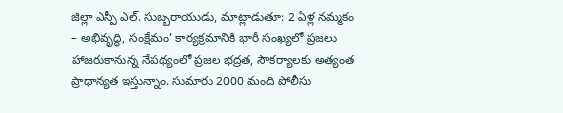జిల్లా ఎస్పీ ఎల్. సుబ్బరాయుడు, మాట్లాడుతూ: 2 ఏళ్ల నమ్మకం – అభివృద్ధి, సంక్షేమం’ కార్యక్రమానికి భారీ సంఖ్యలో ప్రజలు హాజరుకానున్న నేపథ్యంలో ప్రజల భద్రత, సౌకర్యాలకు అత్యంత ప్రాధాన్యత ఇస్తున్నాం. సుమారు 2000 మంది పోలీసు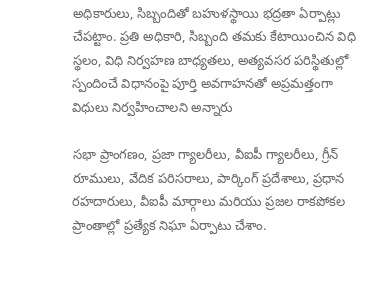అధికారులు, సిబ్బందితో బహుళస్థాయి భద్రతా ఏర్పాట్లు చేపట్టాం. ప్రతి అధికారి, సిబ్బంది తమకు కేటాయించిన విధి స్థలం, విధి నిర్వహణ బాధ్యతలు, అత్యవసర పరిస్థితుల్లో స్పందించే విధానంపై పూర్తి అవగాహనతో అప్రమత్తంగా విధులు నిర్వహించాలని అన్నారు

సభా ప్రాంగణం, ప్రజా గ్యాలరీలు, వీఐపీ గ్యాలరీలు, గ్రీన్ రూములు, వేదిక పరిసరాలు, పార్కింగ్ ప్రదేశాలు, ప్రధాన రహదారులు, వీఐపీ మార్గాలు మరియు ప్రజల రాకపోకల ప్రాంతాల్లో ప్రత్యేక నిఘా ఏర్పాటు చేశాం.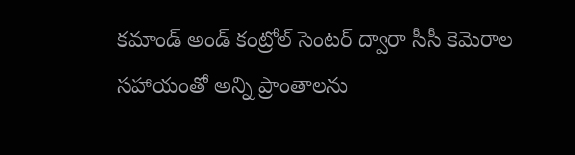కమాండ్ అండ్ కంట్రోల్ సెంటర్ ద్వారా సీసీ కెమెరాల సహాయంతో అన్ని ప్రాంతాలను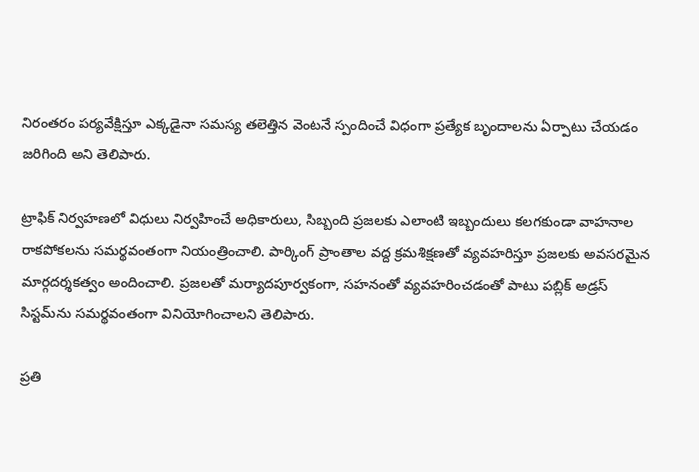నిరంతరం పర్యవేక్షిస్తూ ఎక్కడైనా సమస్య తలెత్తిన వెంటనే స్పందించే విధంగా ప్రత్యేక బృందాలను ఏర్పాటు చేయడం జరిగింది అని తెలిపారు.

ట్రాఫిక్ నిర్వహణలో విధులు నిర్వహించే అధికారులు, సిబ్బంది ప్రజలకు ఎలాంటి ఇబ్బందులు కలగకుండా వాహనాల రాకపోకలను సమర్థవంతంగా నియంత్రించాలి. పార్కింగ్ ప్రాంతాల వద్ద క్రమశిక్షణతో వ్యవహరిస్తూ ప్రజలకు అవసరమైన మార్గదర్శకత్వం అందించాలి. ప్రజలతో మర్యాదపూర్వకంగా, సహనంతో వ్యవహరించడంతో పాటు పబ్లిక్ అడ్రస్ సిస్టమ్‌ను సమర్థవంతంగా వినియోగించాలని తెలిపారు.

ప్రతి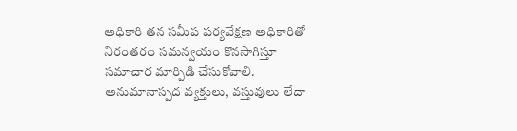అధికారి తన సమీప పర్యవేక్షణ అధికారితో నిరంతరం సమన్వయం కొనసాగిస్తూ సమాచార మార్పిడి చేసుకోవాలి. అనుమానాస్పద వ్యక్తులు, వస్తువులు లేదా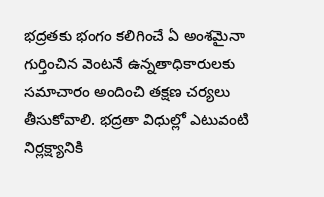భద్రతకు భంగం కలిగించే ఏ అంశమైనా గుర్తించిన వెంటనే ఉన్నతాధికారులకు సమాచారం అందించి తక్షణ చర్యలు తీసుకోవాలి. భద్రతా విధుల్లో ఎటువంటి నిర్లక్ష్యానికి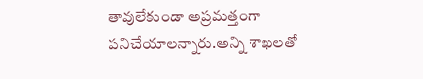తావులేకుండా అప్రమత్తంగా పనిచేయాలన్నారు.అన్ని శాఖలతో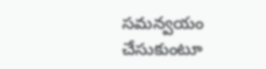సమన్వయం చేసుకుంటూ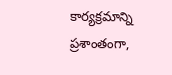కార్యక్రమాన్ని ప్రశాంతంగా,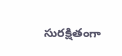సురక్షితంగా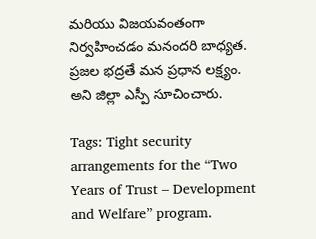మరియు విజయవంతంగా నిర్వహించడం మనందరి బాధ్యత. ప్రజల భద్రతే మన ప్రధాన లక్ష్యం. అని జిల్లా ఎస్పీ సూచించారు.

Tags: Tight security arrangements for the “Two Years of Trust – Development and Welfare” program.